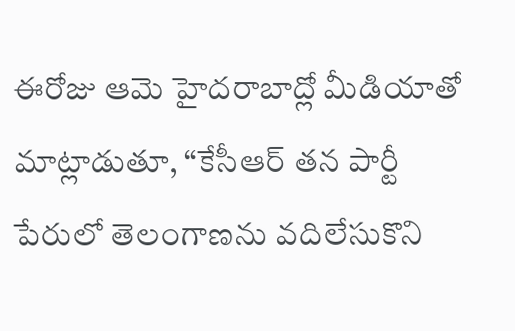ఈరోజు ఆమె హైదరాబాద్లో మీడియాతో మాట్లాడుతూ, “కేసీఆర్ తన పార్టీ పేరులో తెలంగాణను వదిలేసుకొని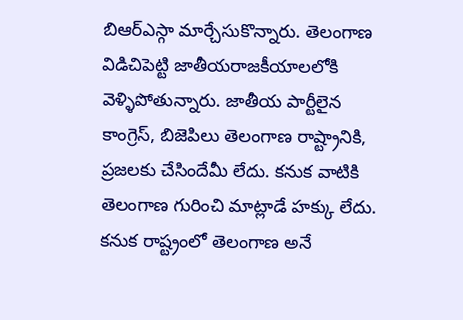బిఆర్ఎస్గా మార్చేసుకొన్నారు. తెలంగాణ విడిచిపెట్టి జాతీయరాజకీయాలలోకి వెళ్ళిపోతున్నారు. జాతీయ పార్టీలైన కాంగ్రెస్, బిజెపిలు తెలంగాణ రాష్ట్రానికి, ప్రజలకు చేసిందేమీ లేదు. కనుక వాటికి తెలంగాణ గురించి మాట్లాడే హక్కు లేదు. కనుక రాష్ట్రంలో తెలంగాణ అనే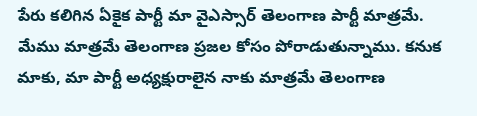పేరు కలిగిన ఏకైక పార్టీ మా వైఎస్సార్ తెలంగాణ పార్టీ మాత్రమే. మేము మాత్రమే తెలంగాణ ప్రజల కోసం పోరాడుతున్నాము. కనుక మాకు, మా పార్టీ అధ్యక్షురాలైన నాకు మాత్రమే తెలంగాణ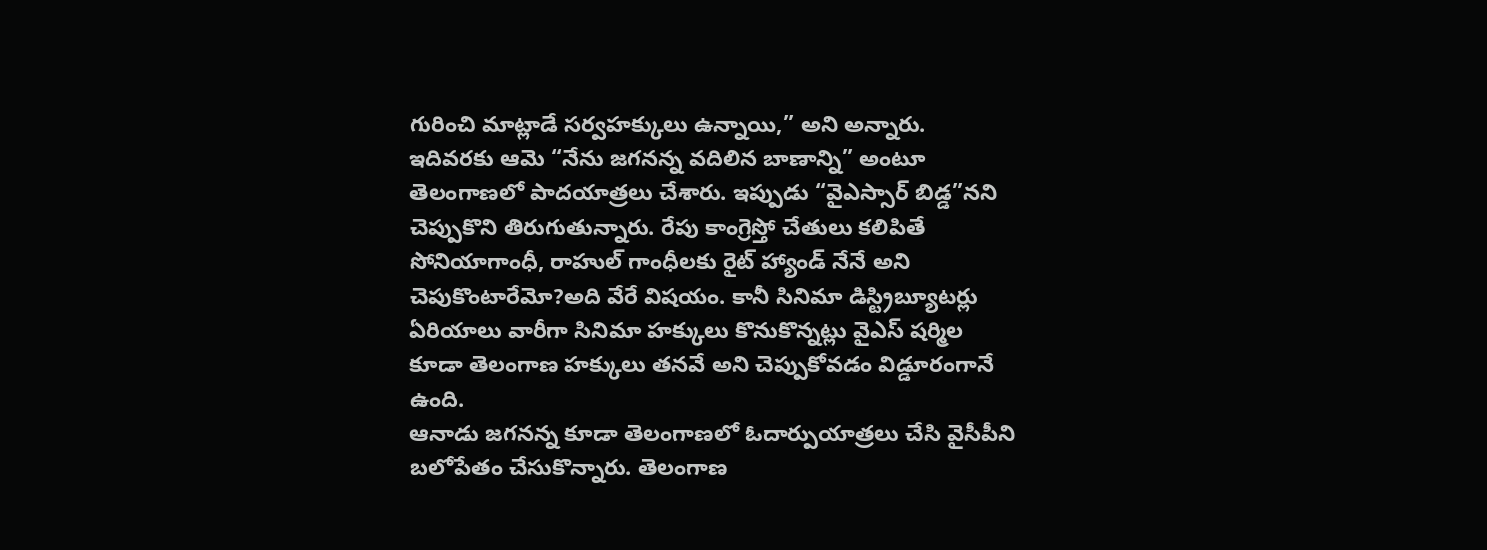గురించి మాట్లాడే సర్వహక్కులు ఉన్నాయి,” అని అన్నారు.
ఇదివరకు ఆమె “నేను జగనన్న వదిలిన బాణాన్ని” అంటూ తెలంగాణలో పాదయాత్రలు చేశారు. ఇప్పుడు “వైఎస్సార్ బిడ్డ”నని చెప్పుకొని తిరుగుతున్నారు. రేపు కాంగ్రెస్తో చేతులు కలిపితే సోనియాగాంధీ, రాహుల్ గాంధీలకు రైట్ హ్యాండ్ నేనే అని చెపుకొంటారేమో?అది వేరే విషయం. కానీ సినిమా డిస్ట్రిబ్యూటర్లు ఏరియాలు వారీగా సినిమా హక్కులు కొనుకొన్నట్లు వైఎస్ షర్మిల కూడా తెలంగాణ హక్కులు తనవే అని చెప్పుకోవడం విడ్డూరంగానే ఉంది.
ఆనాడు జగనన్న కూడా తెలంగాణలో ఓదార్పుయాత్రలు చేసి వైసీపీని బలోపేతం చేసుకొన్నారు. తెలంగాణ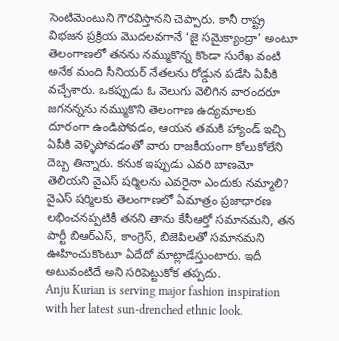సెంటిమెంటుని గౌరవిస్తానని చెప్పారు. కానీ రాష్ట్ర విభజన ప్రక్రియ మొదలవగానే ‘జై సమైక్యాంద్రా’ అంటూ తెలంగాణలో తనను నమ్ముకొన్న కొండా సురేఖ వంటి అనేక మంది సీనియర్ నేతలను రోడ్డున పడేసి ఏపీకి వచ్చేశారు. ఒకప్పుడు ఓ వెలుగు వెలిగిన వారందరూ జగనన్నను నమ్ముకొని తెలంగాణ ఉద్యమాలకు దూరంగా ఉండిపోవడం, ఆయన తమకి హ్యాండ్ ఇచ్చి ఏపీకి వెళ్ళిపోవడంతో వారు రాజకీయంగా కోలుకోలేని దెబ్బ తిన్నారు. కనుక ఇప్పుడు ఎవరి బాణమో తెలియని వైఎస్ షర్మిలను ఎవరైనా ఎందుకు నమ్మాలి?
వైఎస్ షర్మిలకు తెలంగాణలో ఏమాత్రం ప్రజాధారణ లభించనప్పటికీ తనని తాను కేసీఆర్తో సమానమని, తన పార్టీ బిఆర్ఎస్, కాంగ్రెస్, బిజెపిలతో సమానమని ఊహించుకొంటూ ఏదేదో మాట్లాడేస్తుంటారు. ఇదీ అటువంటిదే అని సరిపెట్టుకోక తప్పదు.
Anju Kurian is serving major fashion inspiration with her latest sun-drenched ethnic look.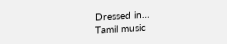Dressed in…
Tamil music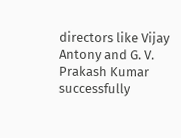directors like Vijay Antony and G. V. Prakash Kumar successfully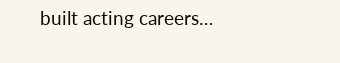built acting careers…